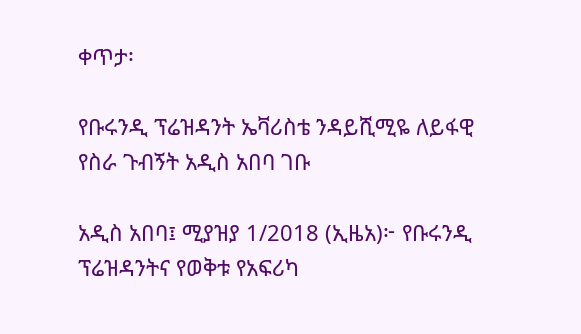ቀጥታ፡

የቡሩንዲ ፕሬዝዳንት ኤቫሪስቴ ንዳይሺሚዬ ለይፋዊ የስራ ጉብኝት አዲስ አበባ ገቡ

አዲስ አበባ፤ ሚያዝያ 1/2018 (ኢዜአ)፦ የቡሩንዲ ፕሬዝዳንትና የወቅቱ የአፍሪካ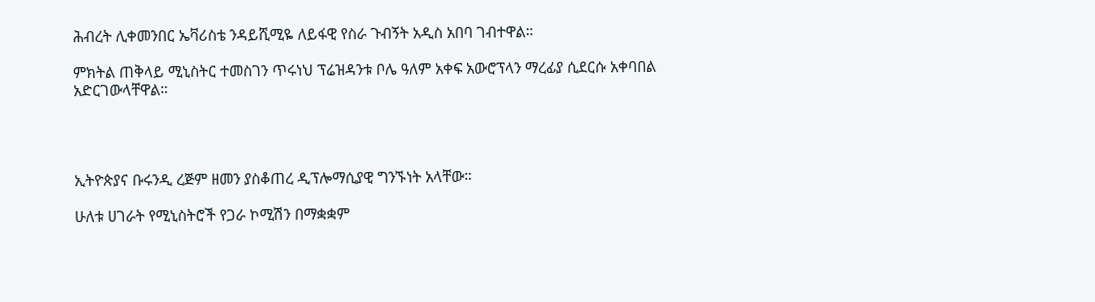ሕብረት ሊቀመንበር ኤቫሪስቴ ንዳይሺሚዬ ለይፋዊ የስራ ጉብኝት አዲስ አበባ ገብተዋል።

ምክትል ጠቅላይ ሚኒስትር ተመስገን ጥሩነህ ፕሬዝዳንቱ ቦሌ ዓለም አቀፍ አውሮፕላን ማረፊያ ሲደርሱ አቀባበል አድርገውላቸዋል።




ኢትዮጵያና ቡሩንዲ ረጅም ዘመን ያስቆጠረ ዲፕሎማሲያዊ ግንኙነት አላቸው።

ሁለቱ ሀገራት የሚኒስትሮች የጋራ ኮሚሽን በማቋቋም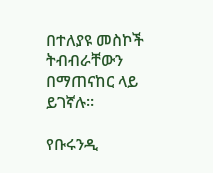በተለያዩ መስኮች ትብብራቸውን በማጠናከር ላይ ይገኛሉ።

የቡሩንዲ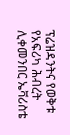ፕሬዝዳንትና የወቅቱ የአፍሪካ ሕብረት ሊቀመንበር ኤቫሪስቴ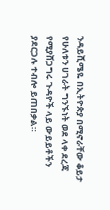ንዳይሺሜዬ በኢትዮጵያ በሚኖራቸው ቆይታ የሁለቱን ሀገራት ግንኙነት ወደ ላቀ ደረጃ የሚያሸጋግሩ ጉዳዮች ላይ ውይይቶችን ያደርጋሉ ተብሎ ይጠበቃል።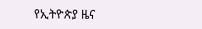የኢትዮጵያ ዜና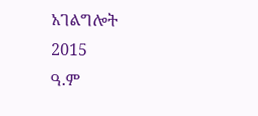አገልግሎት
2015
ዓ.ም